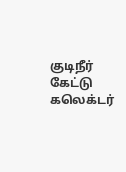குடிநீர் கேட்டு கலெக்டர்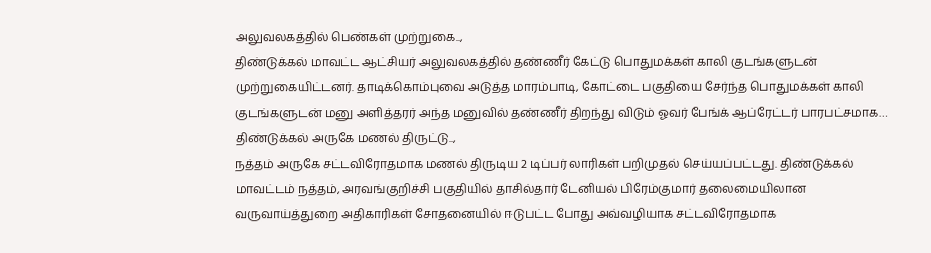அலுவலகத்தில் பெண்கள் முற்றுகை..,
திண்டுக்கல் மாவட்ட ஆட்சியர் அலுவலகத்தில் தண்ணீர் கேட்டு பொதுமக்கள் காலி குடங்களுடன் முற்றுகையிட்டனர். தாடிக்கொம்புவை அடுத்த மாரம்பாடி, கோட்டை பகுதியை சேர்ந்த பொதுமக்கள் காலி குடங்களுடன் மனு அளித்தரர் அந்த மனுவில் தண்ணீர் திறந்து விடும் ஓவர் பேங்க் ஆப்ரேட்டர் பாரபட்சமாக…
திண்டுக்கல் அருகே மணல் திருட்டு..,
நத்தம் அருகே சட்டவிரோதமாக மணல் திருடிய 2 டிப்பர் லாரிகள் பறிமுதல் செய்யப்பட்டது. திண்டுக்கல் மாவட்டம் நத்தம், அரவங்குறிச்சி பகுதியில் தாசில்தார் டேனியல் பிரேம்குமார் தலைமையிலான வருவாய்த்துறை அதிகாரிகள் சோதனையில் ஈடுபட்ட போது அவ்வழியாக சட்டவிரோதமாக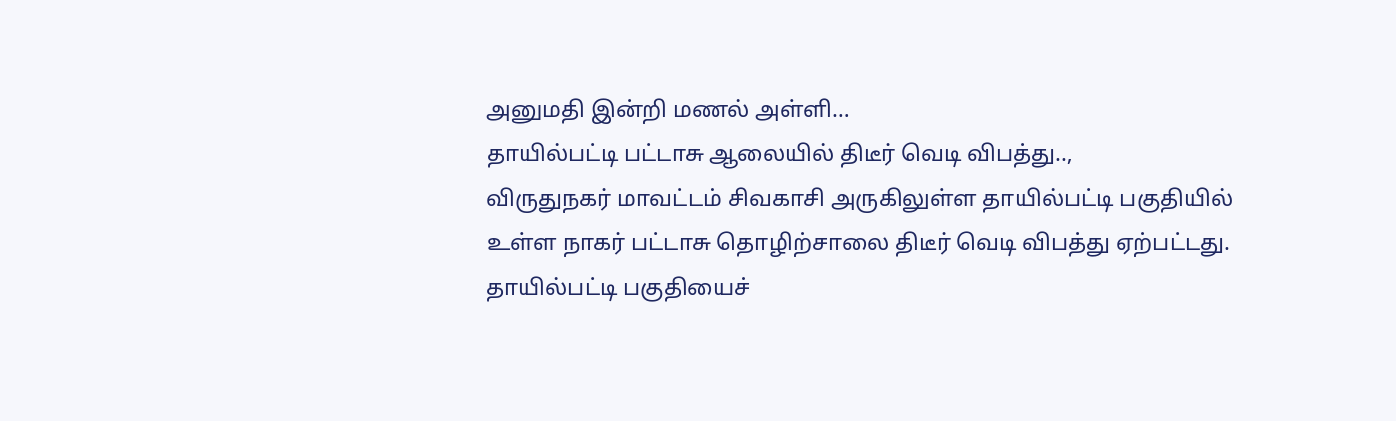அனுமதி இன்றி மணல் அள்ளி…
தாயில்பட்டி பட்டாசு ஆலையில் திடீர் வெடி விபத்து..,
விருதுநகர் மாவட்டம் சிவகாசி அருகிலுள்ள தாயில்பட்டி பகுதியில் உள்ள நாகர் பட்டாசு தொழிற்சாலை திடீர் வெடி விபத்து ஏற்பட்டது. தாயில்பட்டி பகுதியைச்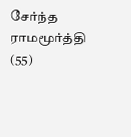சேர்ந்த ராமமூர்த்தி (55)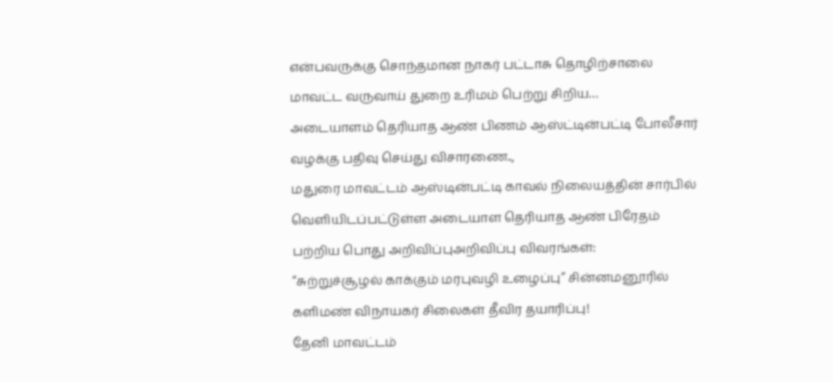என்பவருக்கு சொந்தமான நாகர் பட்டாசு தொழிற்சாலை மாவட்ட வருவாய் துறை உரிமம் பெற்று சிறிய…
அடையாளம் தெரியாத ஆண் பிணம் ஆஸ்ட்டின்பட்டி போலீசார் வழக்கு பதிவு செய்து விசாரணை..,
மதுரை மாவட்டம் ஆஸ்டின்பட்டி காவல் நிலையத்தின் சார்பில் வெளியிடப்பட்டுள்ள அடையாள தெரியாத ஆண் பிரேதம் பற்றிய பொது அறிவிப்புஅறிவிப்பு விவரங்கள்:
“சுற்றுச்சூழல் காக்கும் மரபுவழி உழைப்பு” சின்னமனூரில் களிமண் விநாயகர் சிலைகள் தீவிர தயாரிப்பு!
தேனி மாவட்டம்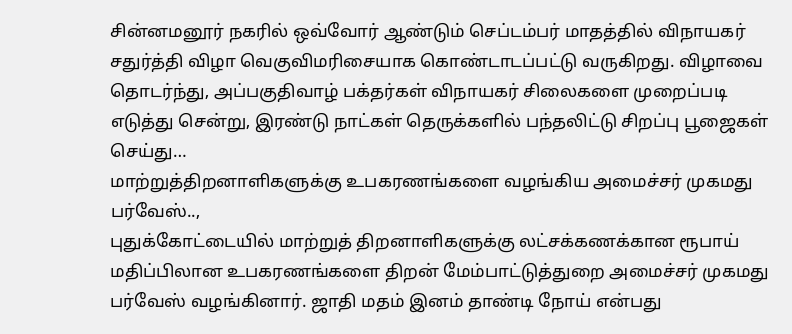சின்னமனூர் நகரில் ஒவ்வோர் ஆண்டும் செப்டம்பர் மாதத்தில் விநாயகர் சதுர்த்தி விழா வெகுவிமரிசையாக கொண்டாடப்பட்டு வருகிறது. விழாவை தொடர்ந்து, அப்பகுதிவாழ் பக்தர்கள் விநாயகர் சிலைகளை முறைப்படி எடுத்து சென்று, இரண்டு நாட்கள் தெருக்களில் பந்தலிட்டு சிறப்பு பூஜைகள் செய்து…
மாற்றுத்திறனாளிகளுக்கு உபகரணங்களை வழங்கிய அமைச்சர் முகமது பர்வேஸ்..,
புதுக்கோட்டையில் மாற்றுத் திறனாளிகளுக்கு லட்சக்கணக்கான ரூபாய் மதிப்பிலான உபகரணங்களை திறன் மேம்பாட்டுத்துறை அமைச்சர் முகமது பர்வேஸ் வழங்கினார். ஜாதி மதம் இனம் தாண்டி நோய் என்பது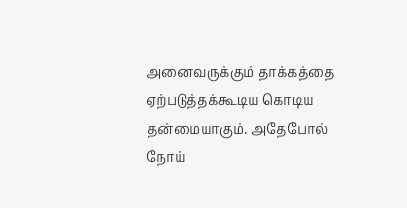அனைவருக்கும் தாக்கத்தை ஏற்படுத்தக்கூடிய கொடிய தன்மையாகும். அதேபோல் நோய்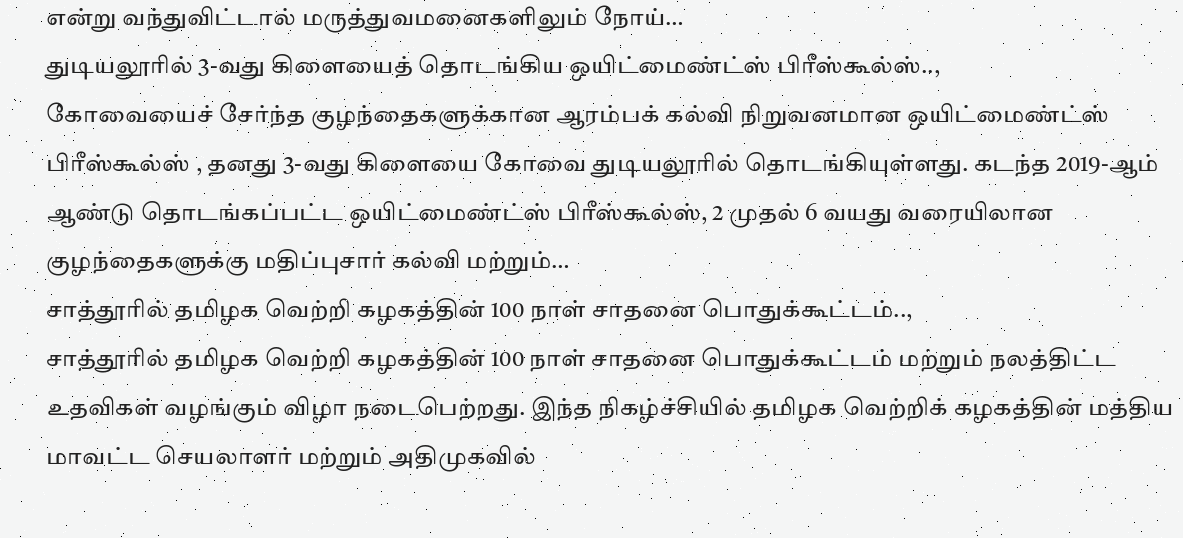என்று வந்துவிட்டால் மருத்துவமனைகளிலும் நோய்…
துடியலூரில் 3-வது கிளையைத் தொடங்கிய ஒயிட்மைண்ட்ஸ் பிரீஸ்கூல்ஸ்..,
கோவையைச் சேர்ந்த குழந்தைகளுக்கான ஆரம்பக் கல்வி நிறுவனமான ஒயிட்மைண்ட்ஸ் பிரீஸ்கூல்ஸ் , தனது 3-வது கிளையை கோவை துடியலூரில் தொடங்கியுள்ளது. கடந்த 2019-ஆம் ஆண்டு தொடங்கப்பட்ட ஒயிட்மைண்ட்ஸ் பிரீஸ்கூல்ஸ், 2 முதல் 6 வயது வரையிலான குழந்தைகளுக்கு மதிப்புசார் கல்வி மற்றும்…
சாத்தூரில் தமிழக வெற்றி கழகத்தின் 100 நாள் சாதனை பொதுக்கூட்டம்..,
சாத்தூரில் தமிழக வெற்றி கழகத்தின் 100 நாள் சாதனை பொதுக்கூட்டம் மற்றும் நலத்திட்ட உதவிகள் வழங்கும் விழா நடைபெற்றது. இந்த நிகழ்ச்சியில் தமிழக வெற்றிக் கழகத்தின் மத்திய மாவட்ட செயலாளர் மற்றும் அதிமுகவில்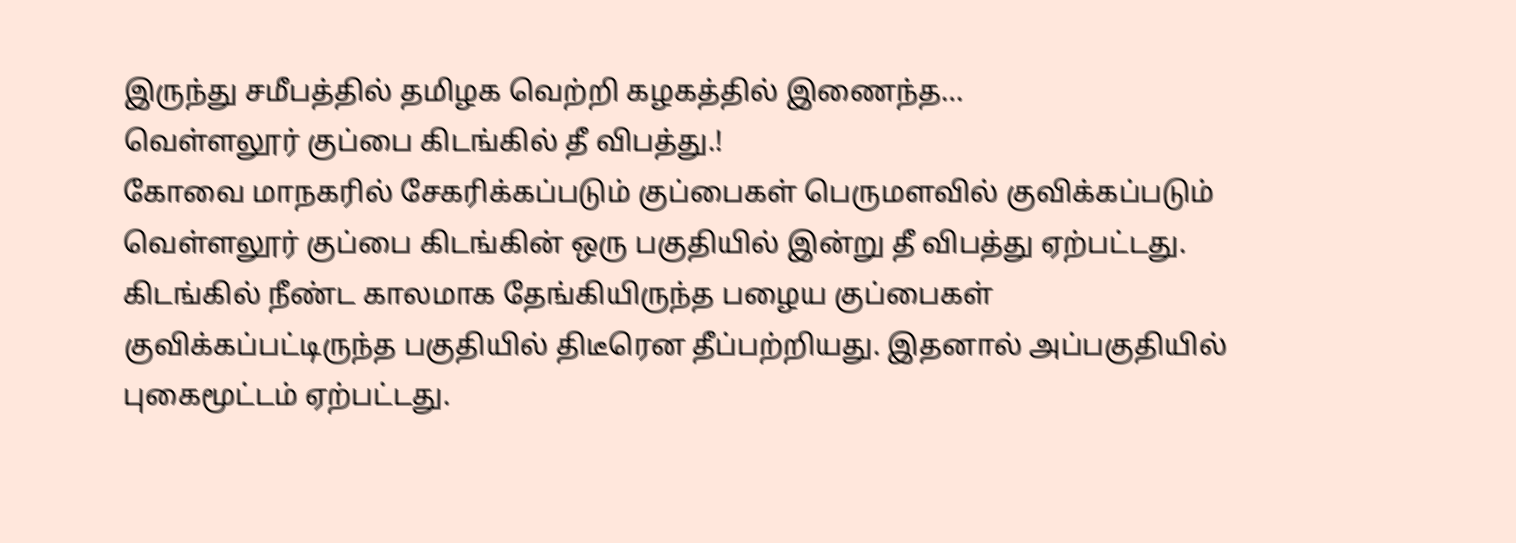இருந்து சமீபத்தில் தமிழக வெற்றி கழகத்தில் இணைந்த…
வெள்ளலூர் குப்பை கிடங்கில் தீ விபத்து.!
கோவை மாநகரில் சேகரிக்கப்படும் குப்பைகள் பெருமளவில் குவிக்கப்படும் வெள்ளலூர் குப்பை கிடங்கின் ஒரு பகுதியில் இன்று தீ விபத்து ஏற்பட்டது. கிடங்கில் நீண்ட காலமாக தேங்கியிருந்த பழைய குப்பைகள் குவிக்கப்பட்டிருந்த பகுதியில் திடீரென தீப்பற்றியது. இதனால் அப்பகுதியில் புகைமூட்டம் ஏற்பட்டது.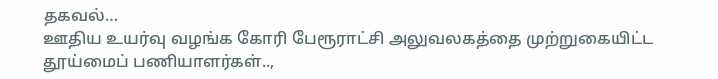தகவல்…
ஊதிய உயர்வு வழங்க கோரி பேரூராட்சி அலுவலகத்தை முற்றுகையிட்ட தூய்மைப் பணியாளர்கள்..,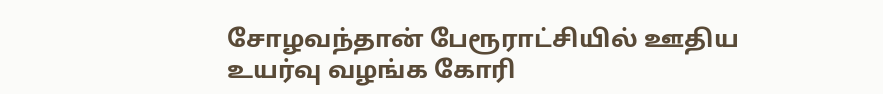சோழவந்தான் பேரூராட்சியில் ஊதிய உயர்வு வழங்க கோரி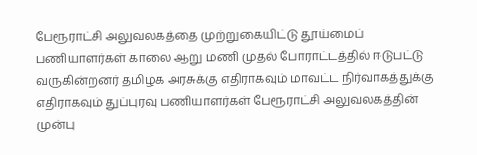பேரூராட்சி அலுவலகத்தை முற்றுகையிட்டு தூய்மைப் பணியாளர்கள் காலை ஆறு மணி முதல் போராட்டத்தில் ஈடுபட்டு வருகின்றனர் தமிழக அரசுக்கு எதிராகவும் மாவட்ட நிர்வாகத்துக்கு எதிராகவும் துப்புரவு பணியாளர்கள் பேரூராட்சி அலுவலகத்தின் முன்பு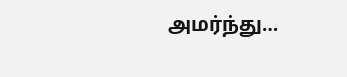அமர்ந்து…